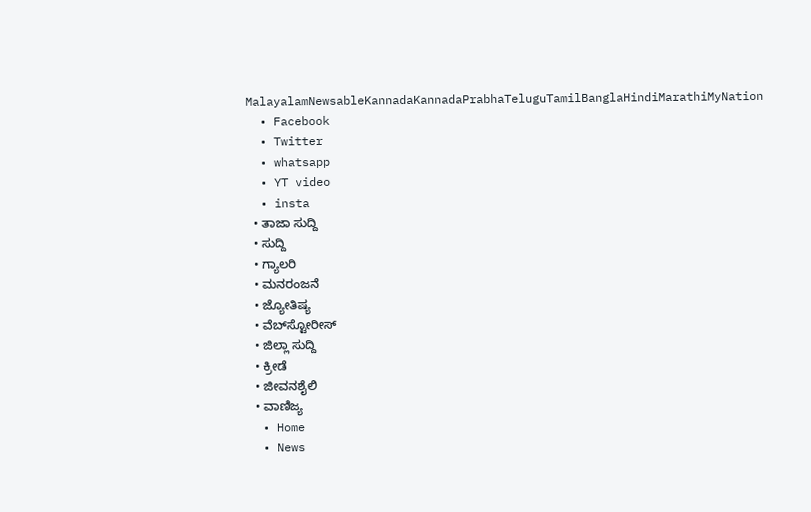MalayalamNewsableKannadaKannadaPrabhaTeluguTamilBanglaHindiMarathiMyNation
  • Facebook
  • Twitter
  • whatsapp
  • YT video
  • insta
  • ತಾಜಾ ಸುದ್ದಿ
  • ಸುದ್ದಿ
  • ಗ್ಯಾಲರಿ
  • ಮನರಂಜನೆ
  • ಜ್ಯೋತಿಷ್ಯ
  • ವೆಬ್‌ಸ್ಟೋರೀಸ್
  • ಜಿಲ್ಲಾ ಸುದ್ದಿ
  • ಕ್ರೀಡೆ
  • ಜೀವನಶೈಲಿ
  • ವಾಣಿಜ್ಯ
  • Home
  • News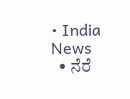• India News
  • ನೆರೆ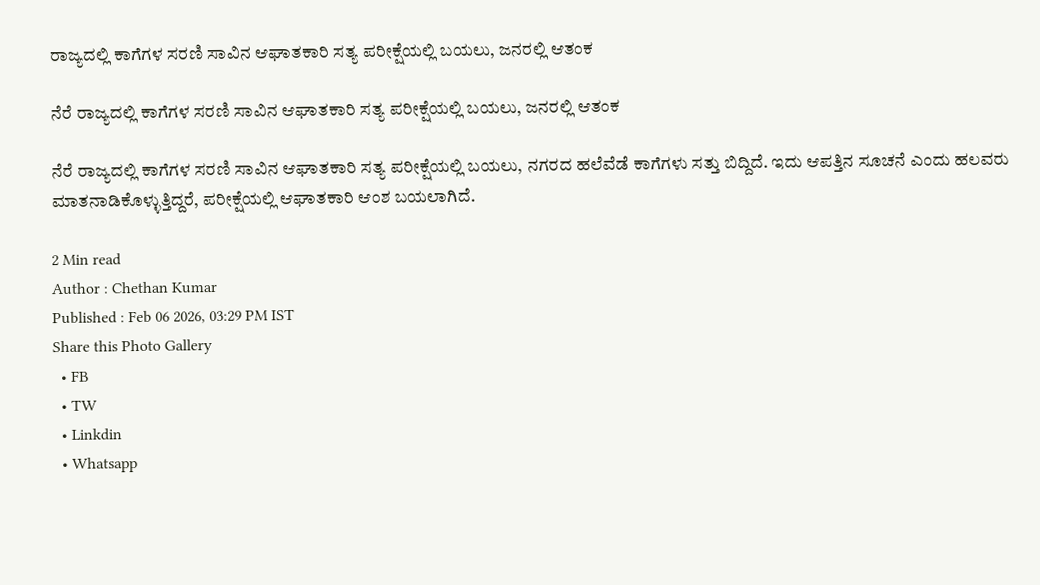ರಾಜ್ಯದಲ್ಲಿ ಕಾಗೆಗಳ ಸರಣಿ ಸಾವಿನ ಆಘಾತಕಾರಿ ಸತ್ಯ ಪರೀಕ್ಷೆಯಲ್ಲಿ ಬಯಲು, ಜನರಲ್ಲಿ ಆತಂಕ

ನೆರೆ ರಾಜ್ಯದಲ್ಲಿ ಕಾಗೆಗಳ ಸರಣಿ ಸಾವಿನ ಆಘಾತಕಾರಿ ಸತ್ಯ ಪರೀಕ್ಷೆಯಲ್ಲಿ ಬಯಲು, ಜನರಲ್ಲಿ ಆತಂಕ

ನೆರೆ ರಾಜ್ಯದಲ್ಲಿ ಕಾಗೆಗಳ ಸರಣಿ ಸಾವಿನ ಆಘಾತಕಾರಿ ಸತ್ಯ ಪರೀಕ್ಷೆಯಲ್ಲಿ ಬಯಲು, ನಗರದ ಹಲೆವೆಡೆ ಕಾಗೆಗಳು ಸತ್ತು ಬಿದ್ದಿದೆ. ಇದು ಆಪತ್ತಿನ ಸೂಚನೆ ಎಂದು ಹಲವರು ಮಾತನಾಡಿಕೊಳ್ಳುತ್ತಿದ್ದರೆ, ಪರೀಕ್ಷೆಯಲ್ಲಿ ಆಘಾತಕಾರಿ ಆಂಶ ಬಯಲಾಗಿದೆ.

2 Min read
Author : Chethan Kumar
Published : Feb 06 2026, 03:29 PM IST
Share this Photo Gallery
  • FB
  • TW
  • Linkdin
  • Whatsapp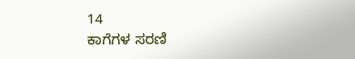14
ಕಾಗೆಗಳ ಸರಣಿ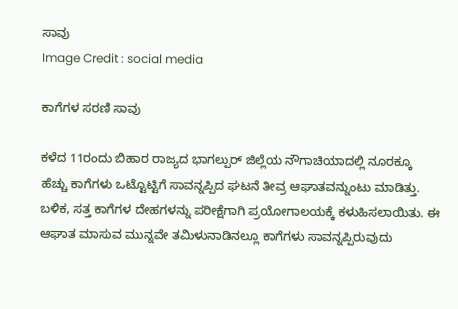ಸಾವು
Image Credit : social media

ಕಾಗೆಗಳ ಸರಣಿ ಸಾವು

ಕಳೆದ 11ರಂದು ಬಿಹಾರ ರಾಜ್ಯದ ಭಾಗಲ್ಪುರ್ ಜಿಲ್ಲೆಯ ನೌಗಾಚಿಯಾದಲ್ಲಿ ನೂರಕ್ಕೂ ಹೆಚ್ಚು ಕಾಗೆಗಳು ಒಟ್ಟೊಟ್ಟಿಗೆ ಸಾವನ್ನಪ್ಪಿದ ಘಟನೆ ತೀವ್ರ ಆಘಾತವನ್ನುಂಟು ಮಾಡಿತ್ತು. ಬಳಿಕ, ಸತ್ತ ಕಾಗೆಗಳ ದೇಹಗಳನ್ನು ಪರೀಕ್ಷೆಗಾಗಿ ಪ್ರಯೋಗಾಲಯಕ್ಕೆ ಕಳುಹಿಸಲಾಯಿತು. ಈ ಆಘಾತ ಮಾಸುವ ಮುನ್ನವೇ ತಮಿಳುನಾಡಿನಲ್ಲೂ ಕಾಗೆಗಳು ಸಾವನ್ನಪ್ಪಿರುವುದು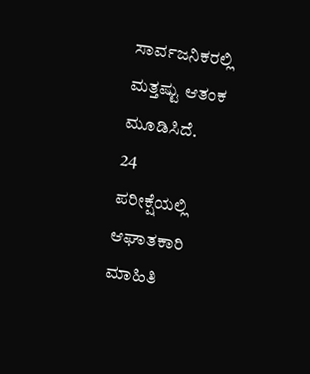ಸಾರ್ವಜನಿಕರಲ್ಲಿ ಮತ್ತಷ್ಟು ಆತಂಕ ಮೂಡಿಸಿದೆ.
24
ಪರೀಕ್ಷೆಯಲ್ಲಿ ಆಘಾತಕಾರಿ ಮಾಹಿತಿ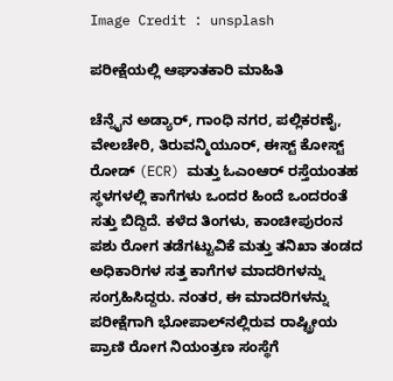Image Credit : unsplash

ಪರೀಕ್ಷೆಯಲ್ಲಿ ಆಘಾತಕಾರಿ ಮಾಹಿತಿ

ಚೆನ್ನೈನ ಅಡ್ಯಾರ್, ಗಾಂಧಿ ನಗರ, ಪಲ್ಲಿಕರಣೈ, ವೇಲಚೇರಿ, ತಿರುವನ್ಮಿಯೂರ್, ಈಸ್ಟ್ ಕೋಸ್ಟ್ ರೋಡ್ (ECR) ಮತ್ತು ಓಎಂಆರ್ ರಸ್ತೆಯಂತಹ ಸ್ಥಳಗಳಲ್ಲಿ ಕಾಗೆಗಳು ಒಂದರ ಹಿಂದೆ ಒಂದರಂತೆ ಸತ್ತು ಬಿದ್ದಿದೆ. ಕಳೆದ ತಿಂಗಳು, ಕಾಂಚೀಪುರಂನ ಪಶು ರೋಗ ತಡೆಗಟ್ಟುವಿಕೆ ಮತ್ತು ತನಿಖಾ ತಂಡದ ಅಧಿಕಾರಿಗಳ ಸತ್ತ ಕಾಗೆಗಳ ಮಾದರಿಗಳನ್ನು ಸಂಗ್ರಹಿಸಿದ್ದರು. ನಂತರ, ಈ ಮಾದರಿಗಳನ್ನು ಪರೀಕ್ಷೆಗಾಗಿ ಭೋಪಾಲ್‌ನಲ್ಲಿರುವ ರಾಷ್ಟ್ರೀಯ ಪ್ರಾಣಿ ರೋಗ ನಿಯಂತ್ರಣ ಸಂಸ್ಥೆಗೆ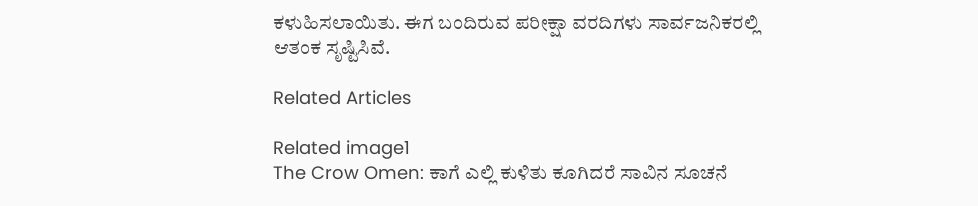ಕಳುಹಿಸಲಾಯಿತು. ಈಗ ಬಂದಿರುವ ಪರೀಕ್ಷಾ ವರದಿಗಳು ಸಾರ್ವಜನಿಕರಲ್ಲಿ ಆತಂಕ ಸೃಷ್ಟಿಸಿವೆ.

Related Articles

Related image1
The Crow Omen: ಕಾಗೆ ಎಲ್ಲಿ ಕುಳಿತು ಕೂಗಿದರೆ ಸಾವಿನ ಸೂಚನೆ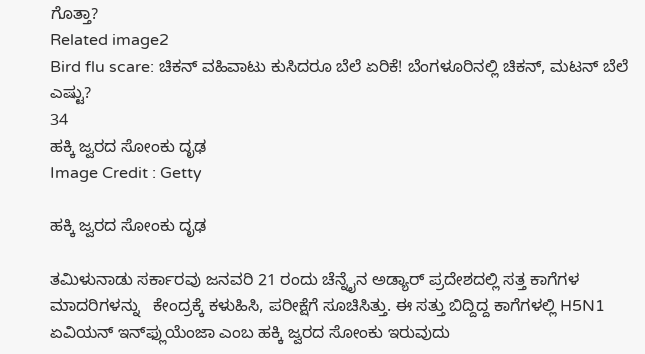ಗೊತ್ತಾ?
Related image2
Bird flu scare: ಚಿಕನ್‌ ವಹಿವಾಟು ಕುಸಿದರೂ ಬೆಲೆ ಏರಿಕೆ! ಬೆಂಗಳೂರಿನಲ್ಲಿ ಚಿಕನ್, ಮಟನ್ ಬೆಲೆ ಎಷ್ಟು?
34
ಹಕ್ಕಿ ಜ್ವರದ ಸೋಂಕು ದೃಢ
Image Credit : Getty

ಹಕ್ಕಿ ಜ್ವರದ ಸೋಂಕು ದೃಢ

ತಮಿಳುನಾಡು ಸರ್ಕಾರವು ಜನವರಿ 21 ರಂದು ಚೆನ್ನೈನ ಅಡ್ಯಾರ್ ಪ್ರದೇಶದಲ್ಲಿ ಸತ್ತ ಕಾಗೆಗಳ ಮಾದರಿಗಳನ್ನು   ಕೇಂದ್ರಕ್ಕೆ ಕಳುಹಿಸಿ, ಪರೀಕ್ಷೆಗೆ ಸೂಚಿಸಿತ್ತು. ಈ ಸತ್ತು ಬಿದ್ದಿದ್ದ ಕಾಗೆಗಳಲ್ಲಿ H5N1 ಏವಿಯನ್ ಇನ್‌ಫ್ಲುಯೆಂಜಾ ಎಂಬ ಹಕ್ಕಿ ಜ್ವರದ ಸೋಂಕು ಇರುವುದು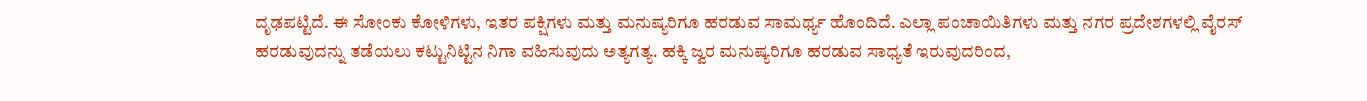ದೃಢಪಟ್ಟಿದೆ. ಈ ಸೋಂಕು ಕೋಳಿಗಳು, ಇತರ ಪಕ್ಷಿಗಳು ಮತ್ತು ಮನುಷ್ಯರಿಗೂ ಹರಡುವ ಸಾಮರ್ಥ್ಯ ಹೊಂದಿದೆ. ಎಲ್ಲಾ ಪಂಚಾಯಿತಿಗಳು ಮತ್ತು ನಗರ ಪ್ರದೇಶಗಳಲ್ಲಿ ವೈರಸ್ ಹರಡುವುದನ್ನು ತಡೆಯಲು ಕಟ್ಟುನಿಟ್ಟಿನ ನಿಗಾ ವಹಿಸುವುದು ಅತ್ಯಗತ್ಯ. ಹಕ್ಕಿ ಜ್ವರ ಮನುಷ್ಯರಿಗೂ ಹರಡುವ ಸಾಧ್ಯತೆ ಇರುವುದರಿಂದ,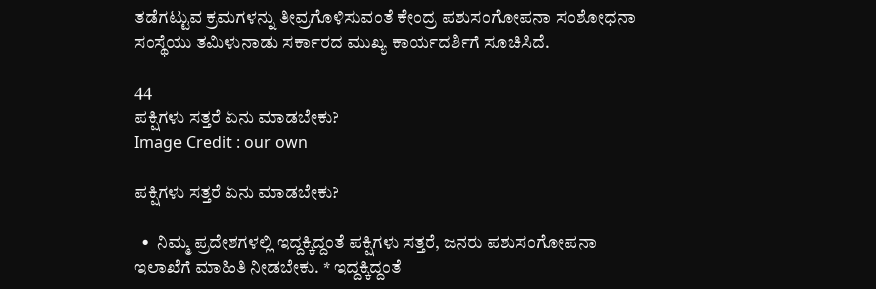ತಡೆಗಟ್ಟುವ ಕ್ರಮಗಳನ್ನು ತೀವ್ರಗೊಳಿಸುವಂತೆ ಕೇಂದ್ರ ಪಶುಸಂಗೋಪನಾ ಸಂಶೋಧನಾ ಸಂಸ್ಥೆಯು ತಮಿಳುನಾಡು ಸರ್ಕಾರದ ಮುಖ್ಯ ಕಾರ್ಯದರ್ಶಿಗೆ ಸೂಚಿಸಿದೆ.

44
ಪಕ್ಷಿಗಳು ಸತ್ತರೆ ಏನು ಮಾಡಬೇಕು?
Image Credit : our own

ಪಕ್ಷಿಗಳು ಸತ್ತರೆ ಏನು ಮಾಡಬೇಕು?

  •  ನಿಮ್ಮ ಪ್ರದೇಶಗಳಲ್ಲಿ ಇದ್ದಕ್ಕಿದ್ದಂತೆ ಪಕ್ಷಿಗಳು ಸತ್ತರೆ, ಜನರು ಪಶುಸಂಗೋಪನಾ ಇಲಾಖೆಗೆ ಮಾಹಿತಿ ನೀಡಬೇಕು. * ಇದ್ದಕ್ಕಿದ್ದಂತೆ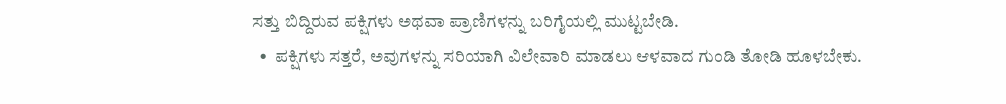ಸತ್ತು ಬಿದ್ದಿರುವ ಪಕ್ಷಿಗಳು ಅಥವಾ ಪ್ರಾಣಿಗಳನ್ನು ಬರಿಗೈಯಲ್ಲಿ ಮುಟ್ಟಬೇಡಿ.
  •  ಪಕ್ಷಿಗಳು ಸತ್ತರೆ, ಅವುಗಳನ್ನು ಸರಿಯಾಗಿ ವಿಲೇವಾರಿ ಮಾಡಲು ಆಳವಾದ ಗುಂಡಿ ತೋಡಿ ಹೂಳಬೇಕು.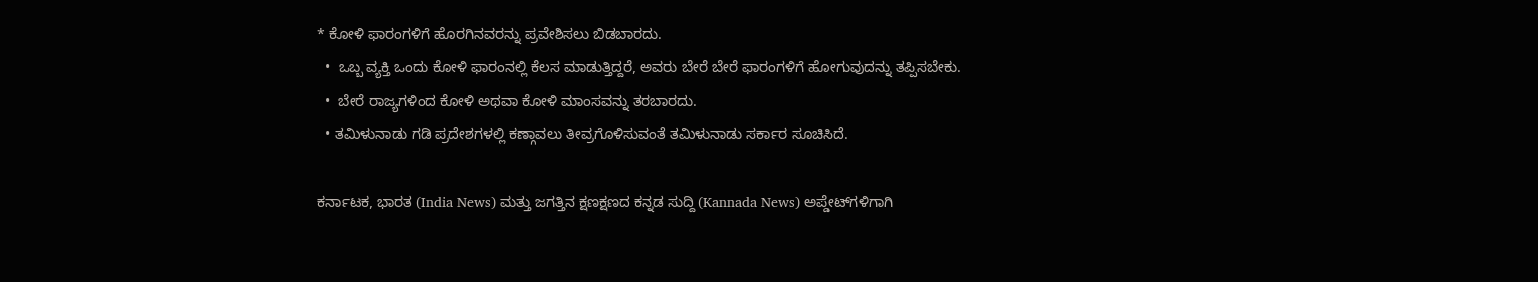* ಕೋಳಿ ಫಾರಂಗಳಿಗೆ ಹೊರಗಿನವರನ್ನು ಪ್ರವೇಶಿಸಲು ಬಿಡಬಾರದು.
  •  ಒಬ್ಬ ವ್ಯಕ್ತಿ ಒಂದು ಕೋಳಿ ಫಾರಂನಲ್ಲಿ ಕೆಲಸ ಮಾಡುತ್ತಿದ್ದರೆ, ಅವರು ಬೇರೆ ಬೇರೆ ಫಾರಂಗಳಿಗೆ ಹೋಗುವುದನ್ನು ತಪ್ಪಿಸಬೇಕು.
  •  ಬೇರೆ ರಾಜ್ಯಗಳಿಂದ ಕೋಳಿ ಅಥವಾ ಕೋಳಿ ಮಾಂಸವನ್ನು ತರಬಾರದು.
  • ತಮಿಳುನಾಡು ಗಡಿ ಪ್ರದೇಶಗಳಲ್ಲಿ ಕಣ್ಗಾವಲು ತೀವ್ರಗೊಳಿಸುವಂತೆ ತಮಿಳುನಾಡು ಸರ್ಕಾರ ಸೂಚಿಸಿದೆ.

ಕರ್ನಾಟಕ, ಭಾರತ (India News) ಮತ್ತು ಜಗತ್ತಿನ ಕ್ಷಣಕ್ಷಣದ ಕನ್ನಡ ಸುದ್ದಿ (Kannada News) ಅಪ್ಡೇಟ್‌ಗಳಿಗಾಗಿ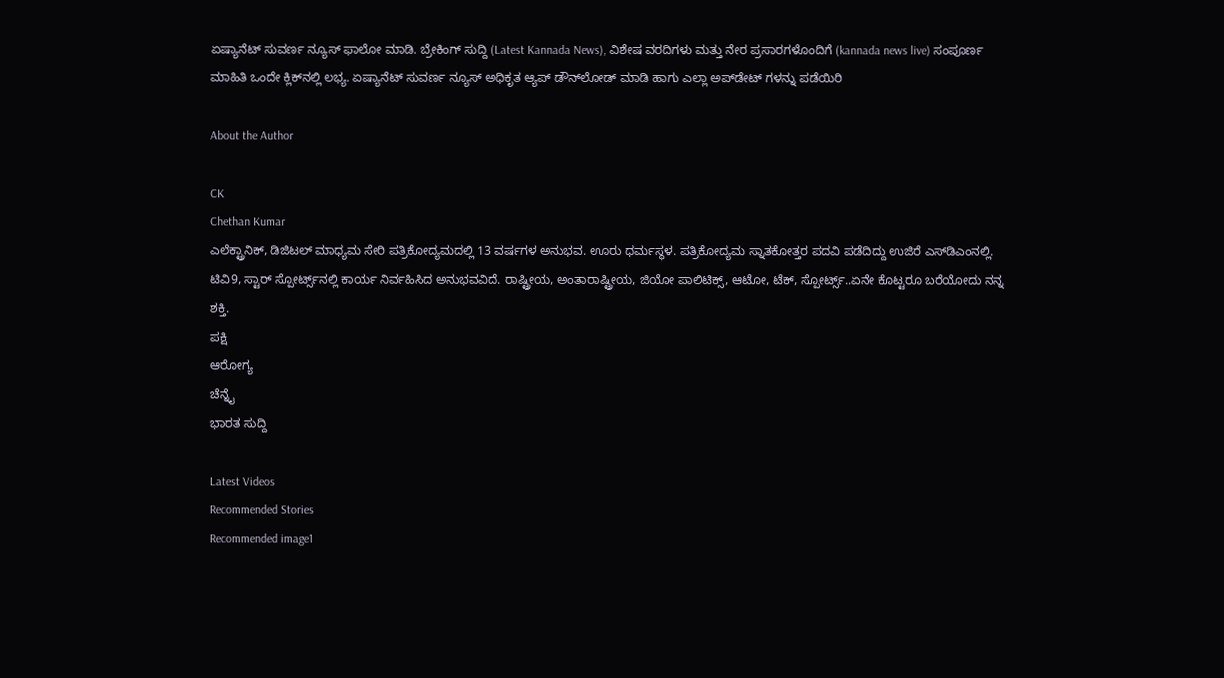ಏಷ್ಯಾನೆಟ್ ಸುವರ್ಣ ನ್ಯೂಸ್‌ ಫಾಲೋ ಮಾಡಿ. ಬ್ರೇಕಿಂಗ್ ಸುದ್ದಿ (Latest Kannada News), ವಿಶೇಷ ವರದಿಗಳು ಮತ್ತು ನೇರ ಪ್ರಸಾರಗಳೊಂದಿಗೆ (kannada news live) ಸಂಪೂರ್ಣ ಮಾಹಿತಿ ಒಂದೇ ಕ್ಲಿಕ್‌ನಲ್ಲಿ ಲಭ್ಯ. ಏಷ್ಯಾನೆಟ್ ಸುವರ್ಣ ನ್ಯೂಸ್ ಅಧಿಕೃತ ಆ್ಯಪ್ ಡೌನ್‌ಲೋಡ್ ಮಾಡಿ ಹಾಗು ಎಲ್ಲಾ ಅಪ್‌ಡೇಟ್ ಗಳನ್ನು ಪಡೆಯಿರಿ

About the Author

CK
Chethan Kumar
ಎಲೆಕ್ಟ್ರಾನಿಕ್, ಡಿಜಿಟಲ್ ಮಾಧ್ಯಮ ಸೇರಿ ಪತ್ರಿಕೋದ್ಯಮದಲ್ಲಿ 13 ವರ್ಷಗಳ ಅನುಭವ. ಊರು ಧರ್ಮಸ್ಥಳ. ಪತ್ರಿಕೋದ್ಯಮ ಸ್ನಾತಕೋತ್ತರ ಪದವಿ ಪಡೆದಿದ್ದು ಉಜಿರೆ ಎಸ್‌ಡಿಎಂನಲ್ಲಿ. ಟಿವಿ9, ಸ್ಟಾರ್ ಸ್ಪೋರ್ಟ್ಸ್‌ನಲ್ಲಿ ಕಾರ್ಯ ನಿರ್ವಹಿಸಿದ ಅನುಭವವಿದೆ. ರಾಷ್ಟ್ರೀಯ, ಅಂತಾರಾಷ್ಟ್ರೀಯ, ಜಿಯೋ ಪಾಲಿಟಿಕ್ಸ್, ಆಟೋ, ಟೆಕ್, ಸ್ಪೋರ್ಟ್ಸ್..ಏನೇ ಕೊಟ್ಟರೂ ಬರೆಯೋದು ನನ್ನ ಶಕ್ತಿ.
ಪಕ್ಷಿ
ಆರೋಗ್ಯ
ಚೆನ್ನೈ
ಭಾರತ ಸುದ್ದಿ

Latest Videos
Recommended Stories
Recommended image1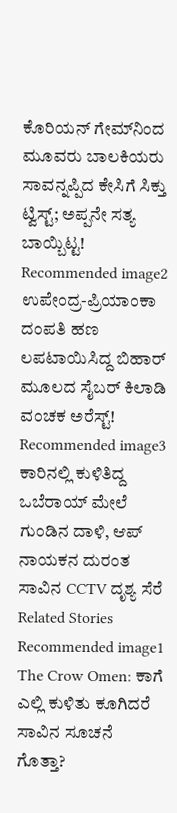ಕೊರಿಯನ್ ಗೇಮ್‌ನಿಂದ ಮೂವರು ಬಾಲಕಿಯರು ಸಾವನ್ನಪ್ಪಿದ ಕೇಸಿಗೆ ಸಿಕ್ತು ಟ್ವಿಸ್ಟ್; ಅಪ್ಪನೇ ಸತ್ಯ ಬಾಯ್ಬಿಟ್ಟ!
Recommended image2
ಉಪೇಂದ್ರ-ಪ್ರಿಯಾಂಕಾ ದಂಪತಿ ಹಣ ಲಪಟಾಯಿಸಿದ್ದ ಬಿಹಾರ್ ಮೂಲದ ಸೈಬರ್ ಕಿಲಾಡಿ ವಂಚಕ ಅರೆಸ್ಟ್!
Recommended image3
ಕಾರಿನಲ್ಲಿ ಕುಳಿತಿದ್ದ ಒಬೆರಾಯ್ ಮೇಲೆ ಗುಂಡಿನ ದಾಳಿ, ಆಪ್ ನಾಯಕನ ದುರಂತ ಸಾವಿನ CCTV ದೃಶ್ಯ ಸೆರೆ
Related Stories
Recommended image1
The Crow Omen: ಕಾಗೆ ಎಲ್ಲಿ ಕುಳಿತು ಕೂಗಿದರೆ ಸಾವಿನ ಸೂಚನೆ ಗೊತ್ತಾ?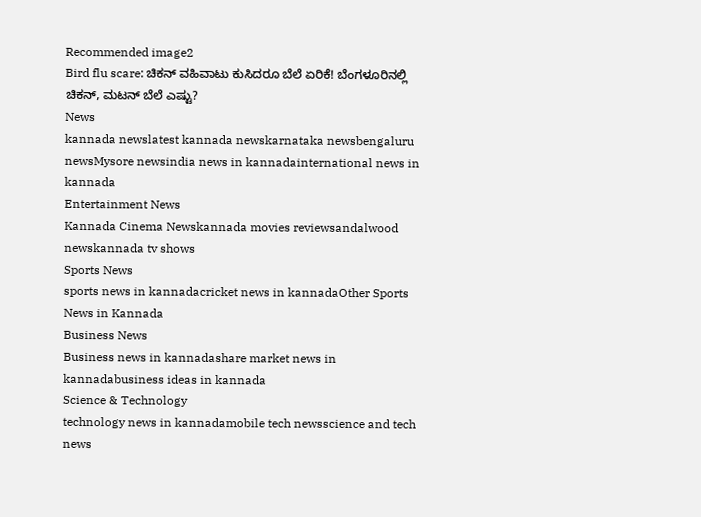Recommended image2
Bird flu scare: ಚಿಕನ್‌ ವಹಿವಾಟು ಕುಸಿದರೂ ಬೆಲೆ ಏರಿಕೆ! ಬೆಂಗಳೂರಿನಲ್ಲಿ ಚಿಕನ್, ಮಟನ್ ಬೆಲೆ ಎಷ್ಟು?
News
kannada newslatest kannada newskarnataka newsbengaluru newsMysore newsindia news in kannadainternational news in kannada
Entertainment News
Kannada Cinema Newskannada movies reviewsandalwood newskannada tv shows
Sports News
sports news in kannadacricket news in kannadaOther Sports News in Kannada
Business News
Business news in kannadashare market news in kannadabusiness ideas in kannada
Science & Technology
technology news in kannadamobile tech newsscience and tech news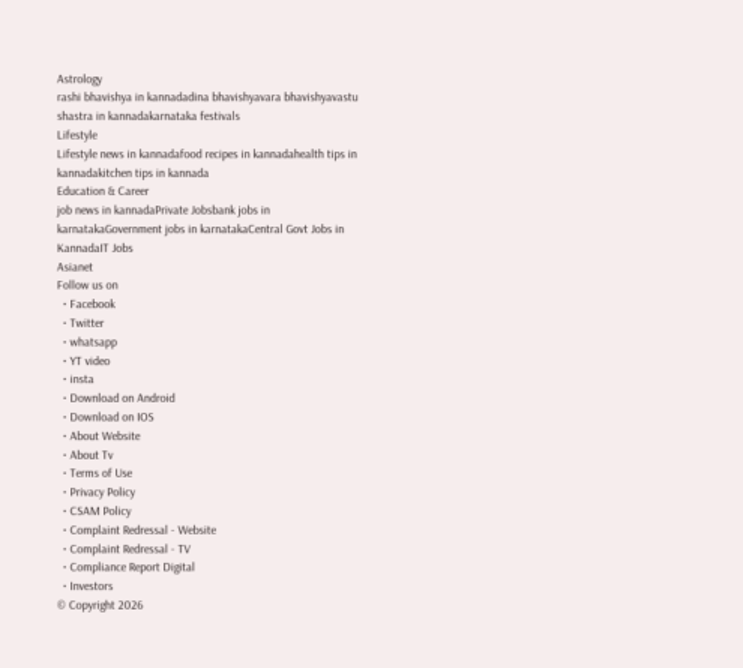Astrology
rashi bhavishya in kannadadina bhavishyavara bhavishyavastu shastra in kannadakarnataka festivals
Lifestyle
Lifestyle news in kannadafood recipes in kannadahealth tips in kannadakitchen tips in kannada
Education & Career
job news in kannadaPrivate Jobsbank jobs in karnatakaGovernment jobs in karnatakaCentral Govt Jobs in KannadaIT Jobs
Asianet
Follow us on
  • Facebook
  • Twitter
  • whatsapp
  • YT video
  • insta
  • Download on Android
  • Download on IOS
  • About Website
  • About Tv
  • Terms of Use
  • Privacy Policy
  • CSAM Policy
  • Complaint Redressal - Website
  • Complaint Redressal - TV
  • Compliance Report Digital
  • Investors
© Copyright 2026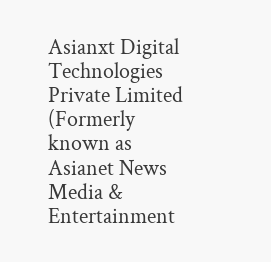Asianxt Digital Technologies Private Limited (Formerly known as Asianet News Media & Entertainment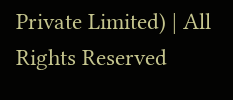Private Limited) | All Rights Reserved